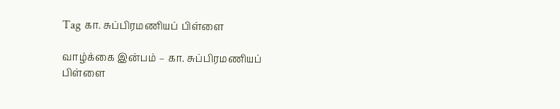Tag கா. சுப்பிரமணியப் பிள்ளை

வாழ்க்கை இன்பம் – கா. சுப்பிரமணியப் பிள்ளை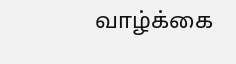வாழ்க்கை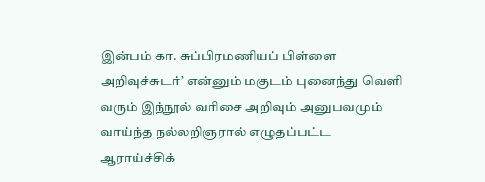இன்பம் கா. சுப்பிரமணியப் பிள்ளை அறிவுச்சுடர்’ என்னும் மகுடம் புனைந்து வெளி வரும் இந்நூல் வரிசை அறிவும் அனுபவமும் வாய்ந்த நல்லறிஞரால் எழுதப்பட்ட ஆராய்ச்சிக்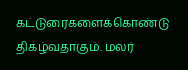கட்டுரைகளைக்கொண்டு திகழ்வதாகும். மலர்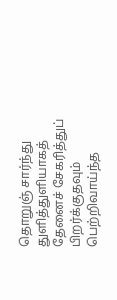தொறுஞ் சார்ந்து துளித்துளியாகத் தேனைச் சேகரித்துப் பிறர்க்குதவும் பெற்றிவாய்ந்த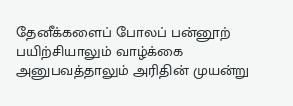தேனீக்களைப் போலப் பன்னூற் பயிற்சியாலும் வாழ்க்கை அனுபவத்தாலும் அரிதின் முயன்று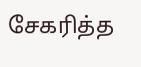சேகரித்த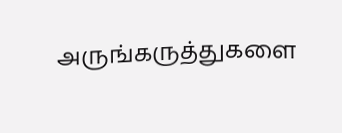அருங்கருத்துகளை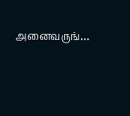அனைவருங்…